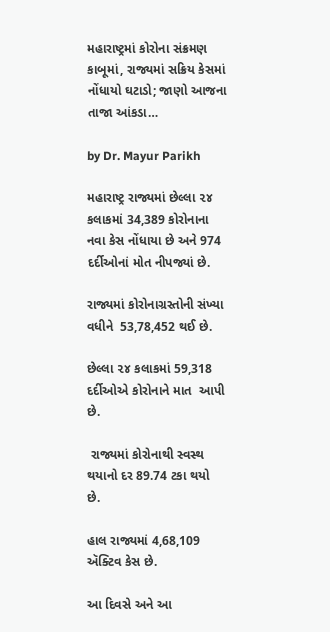મહારાષ્ટ્રમાં કોરોના સંક્રમણ કાબૂમાં, રાજ્યમાં સક્રિય કેસમાં નોંધાયો ઘટાડો; જાણો આજના તાજા આંકડા…

by Dr. Mayur Parikh

મહારાષ્ટ્ર રાજ્યમાં છેલ્લા ૨૪ કલાકમાં 34,389 કોરોનાના નવા કેસ નોંધાયા છે અને 974 દર્દીઓનાં મોત નીપજ્યાં છે.

રાજ્યમાં કોરોનાગ્રસ્તોની સંખ્યા વધીને  53,78,452 થઈ છે.

છેલ્લા ૨૪ કલાકમાં 59,318 દર્દીઓએ કોરોનાને માત  આપી છે.

 રાજ્યમાં કોરોનાથી સ્વસ્થ થયાનો દર 89.74 ટકા થયો છે.

હાલ રાજ્યમાં 4,68,109 ઍક્ટિવ કેસ છે.

આ દિવસે અને આ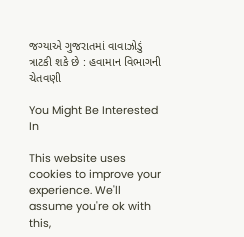જગ્યાએ ગુજરાતમાં વાવાઝોડું ત્રાટકી શકે છે : હવામાન વિભાગની ચેતવણી

You Might Be Interested In

This website uses cookies to improve your experience. We'll assume you're ok with this,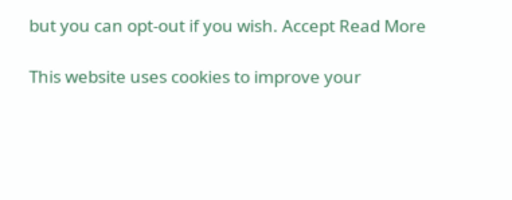but you can opt-out if you wish. Accept Read More

This website uses cookies to improve your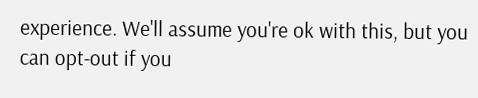experience. We'll assume you're ok with this, but you can opt-out if you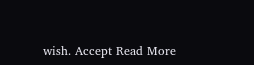wish. Accept Read More